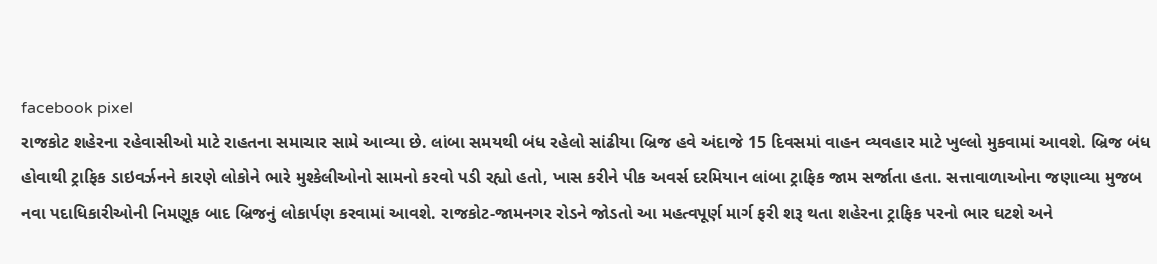facebook pixel
રાજકોટ શહેરના રહેવાસીઓ માટે રાહતના સમાચાર સામે આવ્યા છે. લાંબા સમયથી બંધ રહેલો સાંઢીયા બ્રિજ હવે અંદાજે 15 દિવસમાં વાહન વ્યવહાર માટે ખુલ્લો મુકવામાં આવશે. બ્રિજ બંધ હોવાથી ટ્રાફિક ડાઇવર્ઝનને કારણે લોકોને ભારે મુશ્કેલીઓનો સામનો કરવો પડી રહ્યો હતો, ખાસ કરીને પીક અવર્સ દરમિયાન લાંબા ટ્રાફિક જામ સર્જાતા હતા. સત્તાવાળાઓના જણાવ્યા મુજબ નવા પદાધિકારીઓની નિમણૂક બાદ બ્રિજનું લોકાર્પણ કરવામાં આવશે. રાજકોટ-જામનગર રોડને જોડતો આ મહત્વપૂર્ણ માર્ગ ફરી શરૂ થતા શહેરના ટ્રાફિક પરનો ભાર ઘટશે અને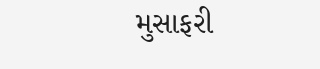મુસાફરી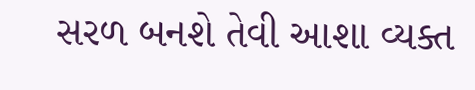સરળ બનશે તેવી આશા વ્યક્ત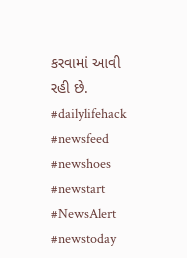કરવામાં આવી રહી છે. #dailylifehack #newsfeed #newshoes #newstart #NewsAlert #newstoday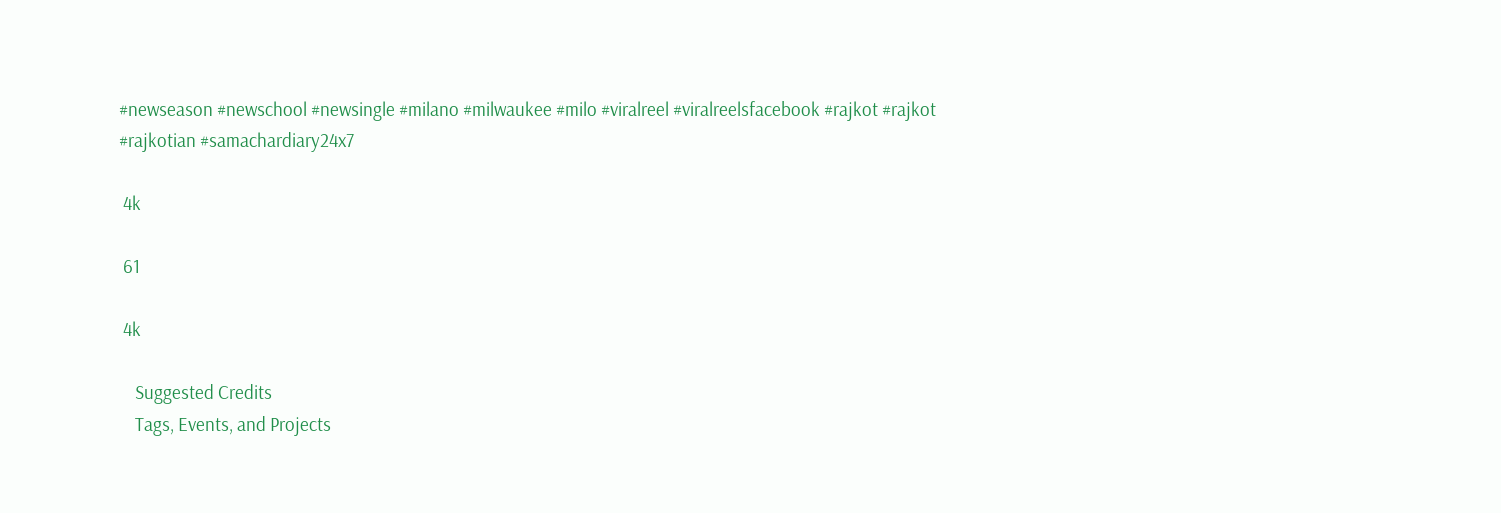#newseason #newschool #newsingle #milano #milwaukee #milo #viralreel #viralreelsfacebook #rajkot #rajkot #rajkotian #samachardiary24x7

 4k

 61

 4k

    Suggested Credits
    Tags, Events, and Projects